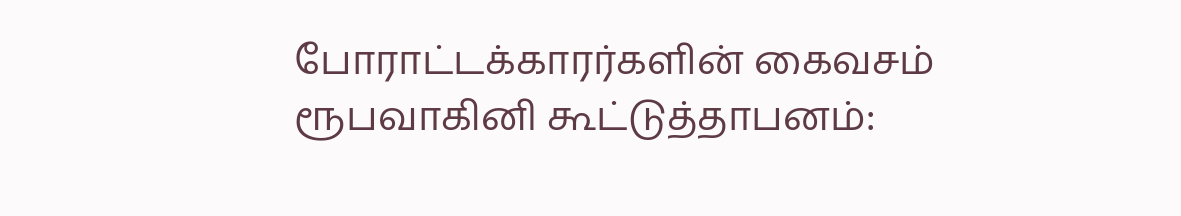போராட்டக்காரர்களின் கைவசம் ரூபவாகினி கூட்டுத்தாபனம்: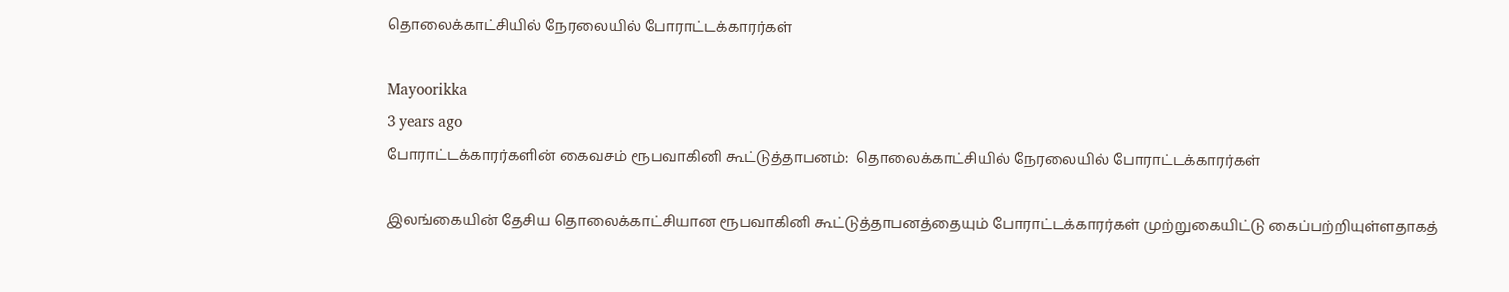தொலைக்காட்சியில் நேரலையில் போராட்டக்காரர்கள்

Mayoorikka
3 years ago
போராட்டக்காரர்களின் கைவசம் ரூபவாகினி கூட்டுத்தாபனம்:  தொலைக்காட்சியில் நேரலையில் போராட்டக்காரர்கள்

இலங்கையின் தேசிய தொலைக்காட்சியான ரூபவாகினி கூட்டுத்தாபனத்தையும் போராட்டக்காரர்கள் முற்றுகையிட்டு கைப்பற்றியுள்ளதாகத்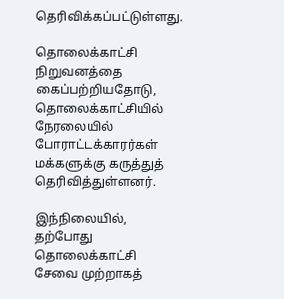தெரிவிக்கப்பட்டுள்ளது.

தொலைக்காட்சி நிறுவனத்தை கைப்பற்றியதோடு, தொலைக்காட்சியில் நேரலையில் போராட்டக்காரர்கள் மக்களுக்கு கருத்துத் தெரிவித்துள்ளனர்.

இந்நிலையில், தற்போது தொலைக்காட்சி சேவை முற்றாகத்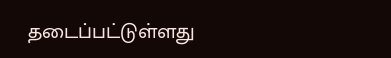தடைப்பட்டுள்ளது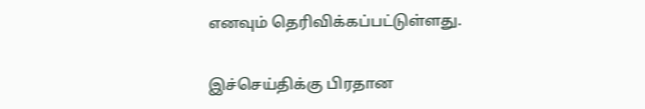எனவும் தெரிவிக்கப்பட்டுள்ளது.

இச்செய்திக்கு பிரதான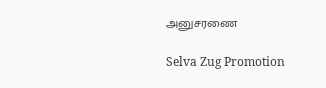அனுசரணை

Selva Zug Promotion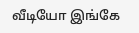வீடியோ இங்கே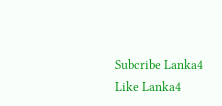Subcribe Lanka4
Like Lanka4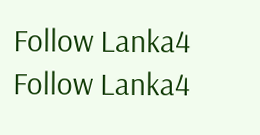Follow Lanka4
Follow Lanka4